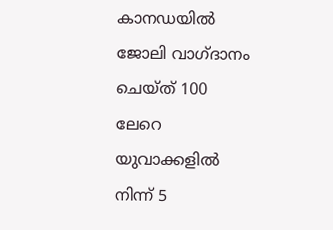കാനഡയിൽ ജോലി വാഗ്ദാനം ചെയ്ത് 100 ലേറെ യുവാക്കളിൽ നിന്ന് 5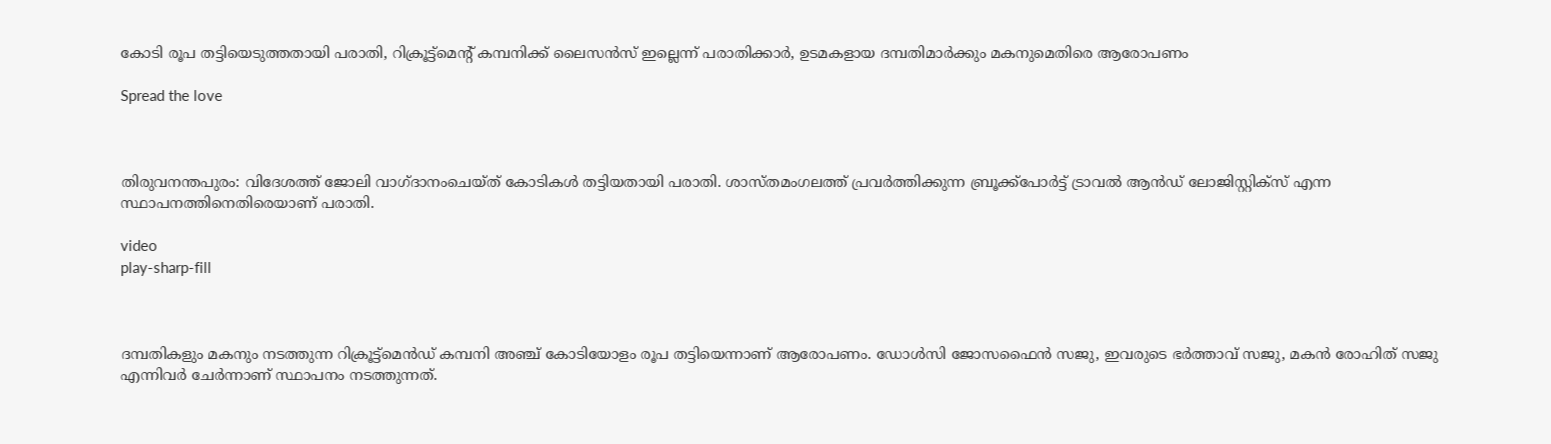കോടി രൂപ തട്ടിയെടുത്തതായി പരാതി, റിക്രൂട്ട്മെന്റ് കമ്പനിക്ക് ലൈസൻസ് ഇല്ലെന്ന് പരാതിക്കാർ, ഉടമകളായ ദമ്പതിമാർക്കും മകനുമെതിരെ ആരോപണം

Spread the love



തിരുവനന്തപുരം: വിദേശത്ത് ജോലി വാഗ്ദാനംചെയ്‌ത്‌ കോടികൾ തട്ടിയതായി പരാതി. ശാസ്‌തമംഗലത്ത് പ്രവർത്തിക്കുന്ന ബ്രൂക്ക്പോർട്ട് ട്രാവൽ ആൻഡ് ലോജിസ്റ്റിക്സ് എന്ന സ്ഥാപനത്തിനെതിരെയാണ് പരാതി.

video
play-sharp-fill



ദമ്പതികളും മകനും നടത്തുന്ന റിക്രൂട്ട്മെൻഡ് കമ്പനി അഞ്ച് കോടിയോളം രൂപ തട്ടിയെന്നാണ് ആരോപണം. ഡോൾസി ജോസഫൈൻ സജു, ഇവരുടെ ഭർത്താവ് സജു, മകൻ രോഹിത് സജു എന്നിവർ ചേർന്നാണ് സ്ഥാപനം നടത്തുന്നത്.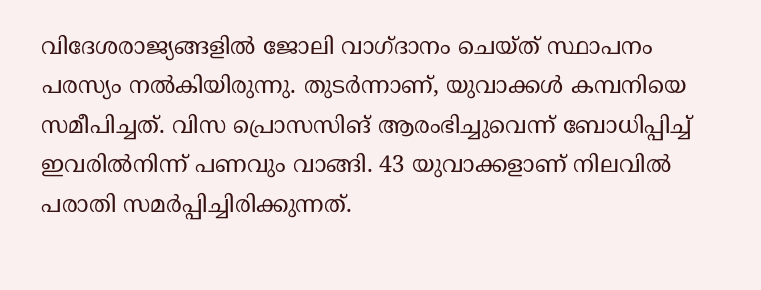വിദേശരാജ്യങ്ങളിൽ ജോലി വാഗ്ദാനം ചെയ്‌ത്‌ സ്ഥാപനം പരസ്യം നൽകിയിരുന്നു. തുടർന്നാണ്, യുവാക്കൾ കമ്പനിയെ സമീപിച്ചത്. വിസ പ്രൊസസിങ് ആരംഭിച്ചുവെന്ന് ബോധിപ്പിച്ച് ഇവരിൽനിന്ന് പണവും വാങ്ങി. 43 യുവാക്കളാണ് നിലവിൽ പരാതി സമർപ്പിച്ചിരിക്കുന്നത്.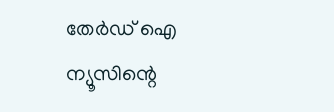തേർഡ് ഐ ന്യൂസിന്റെ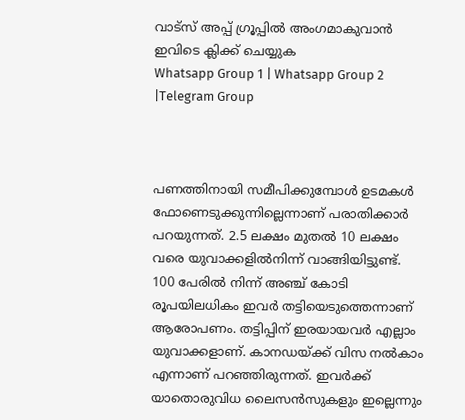വാട്സ് അപ്പ് ഗ്രൂപ്പിൽ അംഗമാകുവാൻ ഇവിടെ ക്ലിക്ക് ചെയ്യുക
Whatsapp Group 1 | Whatsapp Group 2 |Telegram Group



പണത്തിനായി സമീപിക്കുമ്പോൾ ഉടമകൾ ഫോണെടുക്കുന്നില്ലെന്നാണ് പരാതിക്കാർ പറയുന്നത്. 2.5 ലക്ഷം മുതൽ 10 ലക്ഷം വരെ യുവാക്കളിൽനിന്ന് വാങ്ങിയിട്ടുണ്ട്. 100 പേരിൽ നിന്ന് അഞ്ച് കോടി രൂപയിലധികം ഇവർ തട്ടിയെടുത്തെന്നാണ് ആരോപണം. തട്ടിപ്പിന് ഇരയായവർ എല്ലാം യുവാക്കളാണ്. കാനഡയ്ക്ക് വിസ നൽകാം എന്നാണ് പറഞ്ഞിരുന്നത്. ഇവർക്ക് യാതൊരുവിധ ലൈസൻസുകളും ഇല്ലെന്നും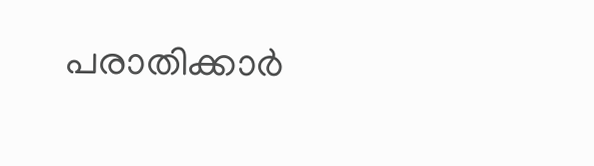പരാതിക്കാർ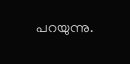പറയുന്നു.